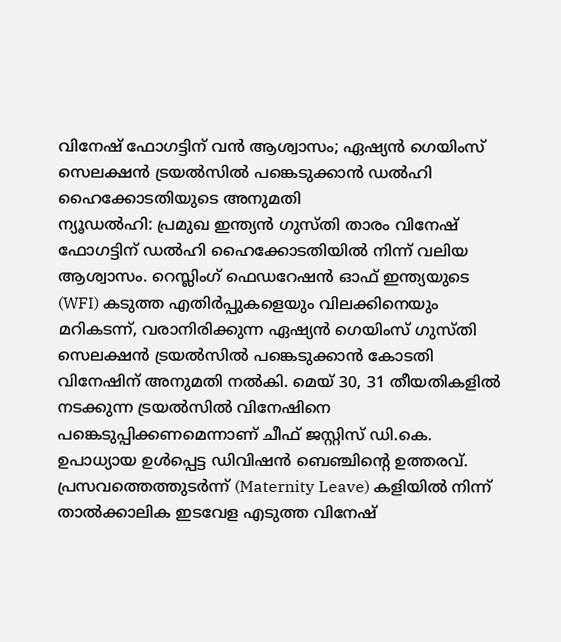വിനേഷ് ഫോഗട്ടിന് വൻ ആശ്വാസം; ഏഷ്യൻ ഗെയിംസ് സെലക്ഷൻ ട്രയൽസിൽ പങ്കെടുക്കാൻ ഡൽഹി ഹൈക്കോടതിയുടെ അനുമതി
ന്യൂഡൽഹി: പ്രമുഖ ഇന്ത്യൻ ഗുസ്തി താരം വിനേഷ് ഫോഗട്ടിന് ഡൽഹി ഹൈക്കോടതിയിൽ നിന്ന് വലിയ ആശ്വാസം. റെസ്ലിംഗ് ഫെഡറേഷൻ ഓഫ് ഇന്ത്യയുടെ (WFI) കടുത്ത എതിർപ്പുകളെയും വിലക്കിനെയും മറികടന്ന്, വരാനിരിക്കുന്ന ഏഷ്യൻ ഗെയിംസ് ഗുസ്തി സെലക്ഷൻ ട്രയൽസിൽ പങ്കെടുക്കാൻ കോടതി വിനേഷിന് അനുമതി നൽകി. മെയ് 30, 31 തീയതികളിൽ നടക്കുന്ന ട്രയൽസിൽ വിനേഷിനെ പങ്കെടുപ്പിക്കണമെന്നാണ് ചീഫ് ജസ്റ്റിസ് ഡി.കെ. ഉപാധ്യായ ഉൾപ്പെട്ട ഡിവിഷൻ ബെഞ്ചിന്റെ ഉത്തരവ്.
പ്രസവത്തെത്തുടർന്ന് (Maternity Leave) കളിയിൽ നിന്ന് താൽക്കാലിക ഇടവേള എടുത്ത വിനേഷ്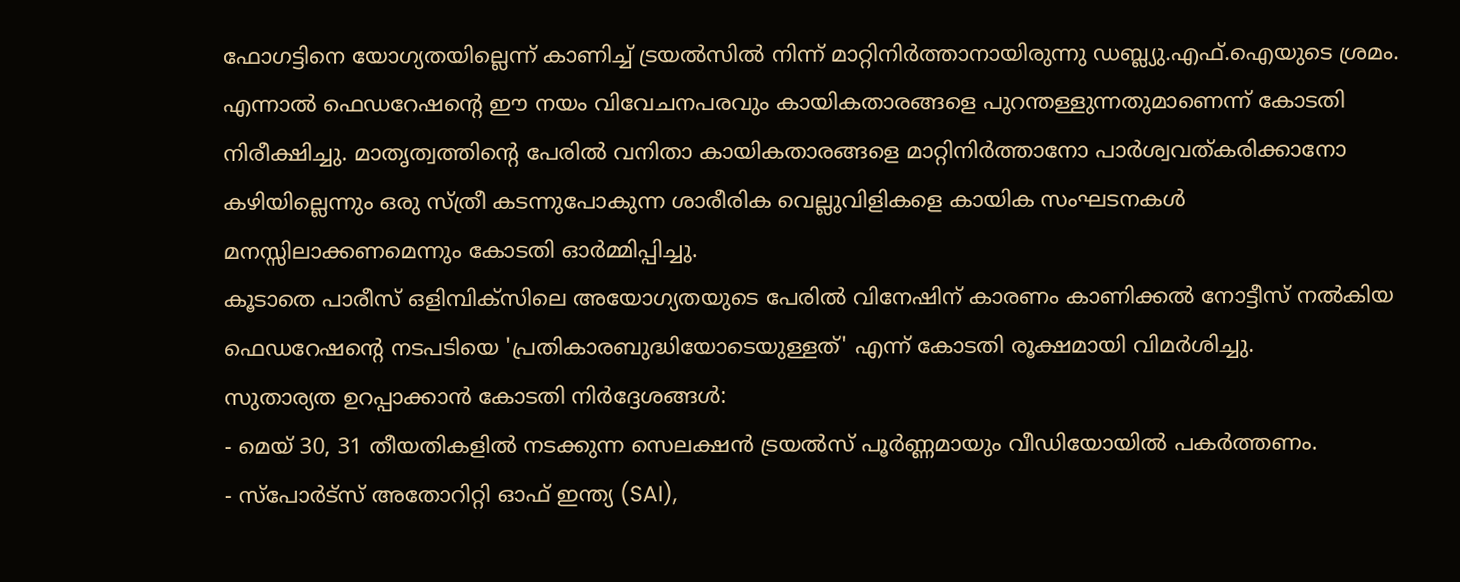ഫോഗട്ടിനെ യോഗ്യതയില്ലെന്ന് കാണിച്ച് ട്രയൽസിൽ നിന്ന് മാറ്റിനിർത്താനായിരുന്നു ഡബ്ല്യു.എഫ്.ഐയുടെ ശ്രമം. എന്നാൽ ഫെഡറേഷന്റെ ഈ നയം വിവേചനപരവും കായികതാരങ്ങളെ പുറന്തള്ളുന്നതുമാണെന്ന് കോടതി നിരീക്ഷിച്ചു. മാതൃത്വത്തിന്റെ പേരിൽ വനിതാ കായികതാരങ്ങളെ മാറ്റിനിർത്താനോ പാർശ്വവത്കരിക്കാനോ കഴിയില്ലെന്നും ഒരു സ്ത്രീ കടന്നുപോകുന്ന ശാരീരിക വെല്ലുവിളികളെ കായിക സംഘടനകൾ മനസ്സിലാക്കണമെന്നും കോടതി ഓർമ്മിപ്പിച്ചു.
കൂടാതെ പാരീസ് ഒളിമ്പിക്സിലെ അയോഗ്യതയുടെ പേരിൽ വിനേഷിന് കാരണം കാണിക്കൽ നോട്ടീസ് നൽകിയ ഫെഡറേഷന്റെ നടപടിയെ 'പ്രതികാരബുദ്ധിയോടെയുള്ളത്' എന്ന് കോടതി രൂക്ഷമായി വിമർശിച്ചു.
സുതാര്യത ഉറപ്പാക്കാൻ കോടതി നിർദ്ദേശങ്ങൾ:
- മെയ് 30, 31 തീയതികളിൽ നടക്കുന്ന സെലക്ഷൻ ട്രയൽസ് പൂർണ്ണമായും വീഡിയോയിൽ പകർത്തണം.
- സ്പോർട്സ് അതോറിറ്റി ഓഫ് ഇന്ത്യ (SAI),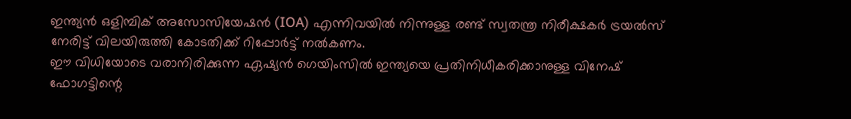ഇന്ത്യൻ ഒളിമ്പിക് അസോസിയേഷൻ (IOA) എന്നിവയിൽ നിന്നുള്ള രണ്ട് സ്വതന്ത്ര നിരീക്ഷകർ ട്രയൽസ് നേരിട്ട് വിലയിരുത്തി കോടതിക്ക് റിപ്പോർട്ട് നൽകണം.
ഈ വിധിയോടെ വരാനിരിക്കുന്ന ഏഷ്യൻ ഗെയിംസിൽ ഇന്ത്യയെ പ്രതിനിധീകരിക്കാനുള്ള വിനേഷ് ഫോഗട്ടിന്റെ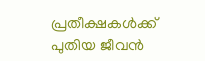പ്രതീക്ഷകൾക്ക് പുതിയ ജീവൻ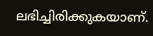ലഭിച്ചിരിക്കുകയാണ്.